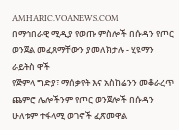AMHARIC.VOANEWS.COM
በማኅበራዊ ሚዲያ የወጡ ምስሎች በሱዳን የጦር ወንጀል መፈጸማቸውን ያመለክታሉ - ሂዩማን ራይትስ ዋች
የጅምላ ግድያ፣ ማሰቃየት እና አስከሬንን መቆራረጥ ጨምሮ ሌሎችንም የጦር ወንጀሎች በሱዳን ሁለቱም ተፋላሚ ወገኖች ፈጽመዋል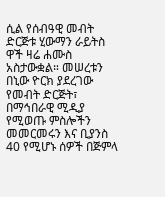ሲል የሰብዓዊ መብት ድርጅቱ ሂውማን ራይትስ ዋች ዛሬ ሐሙስ አስታውቋል። መሠረቱን በኒው ዮርክ ያደረገው የመብት ድርጅት፣ በማኅበራዊ ሚዲያ የሚወጡ ምስሎችን መመርመሩን እና ቢያንስ 40 የሚሆኑ ሰዎች በጅምላ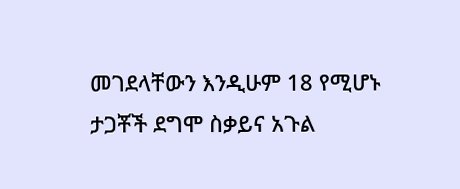መገደላቸውን እንዲሁም 18 የሚሆኑ ታጋቾች ደግሞ ስቃይና አጉል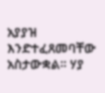አያያዝ እንድተፈጸመባቸው አስታውቋል። ሃያ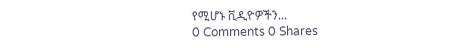የሚሆኑ ቪዲዮዎችን...
0 Comments 0 Shares